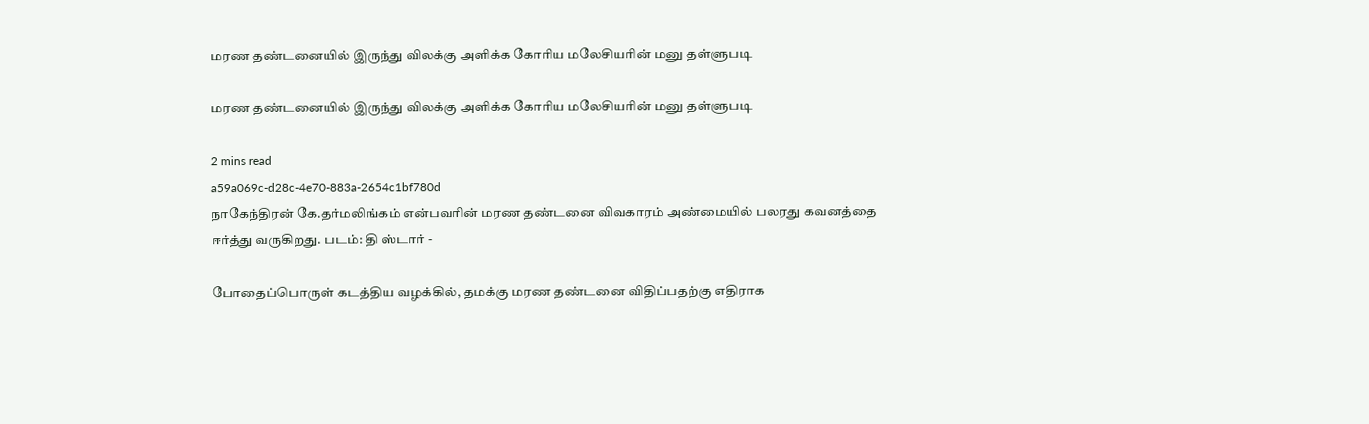மரண தண்டனையில் இருந்து விலக்கு அளிக்க கோரிய மலேசியரின் மனு தள்ளுபடி

மரண தண்டனையில் இருந்து விலக்கு அளிக்க கோரிய மலேசியரின் மனு தள்ளுபடி

2 mins read
a59a069c-d28c-4e70-883a-2654c1bf780d
நாகேந்திரன் கே.தர்மலிங்கம் என்பவரின் மரண தண்டனை விவகாரம் அண்மையில் பலரது கவனத்தை ஈர்த்து வருகிறது. படம்: தி ஸ்டார் -

போதைப்பொருள் கடத்திய வழக்கில், தமக்கு மரண தண்டனை விதிப்பதற்கு எதிராக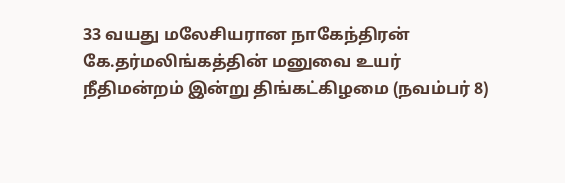33 வயது மலேசியரான நாகேந்திரன் கே.தர்மலிங்கத்தின் மனுவை உயர் நீதிமன்றம் இன்று திங்கட்கிழமை (நவம்பர் 8)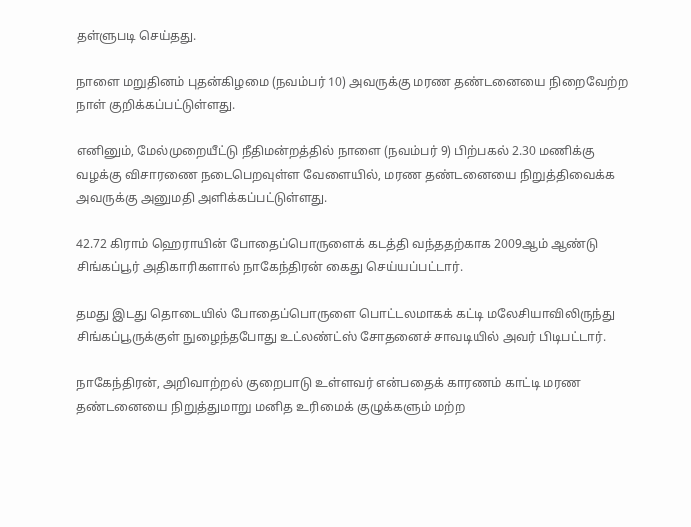தள்ளுபடி செய்தது.

நாளை மறுதினம் புதன்கிழமை (நவம்பர் 10) அவருக்கு மரண தண்டனையை நிறைவேற்ற நாள் குறிக்கப்பட்டுள்ளது.

எனினும், மேல்முறையீட்டு நீதிமன்றத்தில் நாளை (நவம்பர் 9) பிற்பகல் 2.30 மணிக்கு வழக்கு விசாரணை நடைபெறவுள்ள வேளையில், மரண தண்டனையை நிறுத்திவைக்க அவருக்கு அனுமதி அளிக்கப்பட்டுள்ளது.

42.72 கிராம் ஹெராயின் போதைப்பொருளைக் கடத்தி வந்ததற்காக 2009ஆம் ஆண்டு சிங்கப்பூர் அதிகாரிகளால் நாகேந்திரன் கைது செய்யப்பட்டார்.

தமது இடது தொடையில் போதைப்பொருளை பொட்டலமாகக் கட்டி மலேசியாவிலிருந்து சிங்கப்பூருக்குள் நுழைந்தபோது உட்லண்ட்ஸ் சோதனைச் சாவடியில் அவர் பிடிபட்டார்.

நாகேந்திரன், அறிவாற்றல் குறைபாடு உள்ளவர் என்பதைக் காரணம் காட்டி மரண தண்டனையை நிறுத்துமாறு மனித உரிமைக் குழுக்களும் மற்ற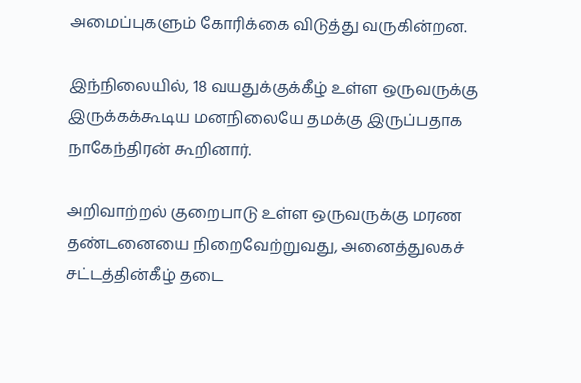அமைப்புகளும் கோரிக்கை விடுத்து வருகின்றன.

இந்நிலையில், 18 வயதுக்குக்கீழ் உள்ள ஒருவருக்கு இருக்கக்கூடிய மனநிலையே தமக்கு இருப்பதாக நாகேந்திரன் கூறினார்.

அறிவாற்றல் குறைபாடு உள்ள ஒருவருக்கு மரண தண்டனையை நிறைவேற்றுவது, அனைத்துலகச் சட்டத்தின்கீழ் தடை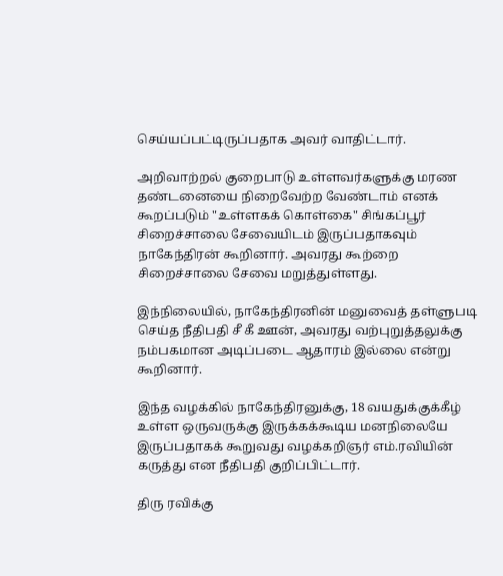செய்யப்பட்டிருப்பதாக அவர் வாதிட்டார்.

அறிவாற்றல் குறைபாடு உள்ளவர்களுக்கு மரண தண்டனையை நிறைவேற்ற வேண்டாம் எனக் கூறப்படும் "உள்ளகக் கொள்கை" சிங்கப்பூர் சிறைச்சாலை சேவையிடம் இருப்பதாகவும் நாகேந்திரன் கூறினார். அவரது கூற்றை சிறைச்சாலை சேவை மறுத்துள்ளது.

இந்நிலையில், நாகேந்திரனின் மனுவைத் தள்ளுபடி செய்த நீதிபதி சீ கீ ஊன், அவரது வற்புறுத்தலுக்கு நம்பகமான அடிப்படை ஆதாரம் இல்லை என்று கூறினார்.

இந்த வழக்கில் நாகேந்திரனுக்கு, 18 வயதுக்குக்கீழ் உள்ள ஒருவருக்கு இருக்கக்கூடிய மனநிலையே இருப்பதாகக் கூறுவது வழக்கறிஞர் எம்.ரவியின் கருத்து என நீதிபதி குறிப்பிட்டார்.

திரு ரவிக்கு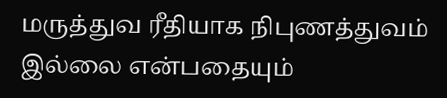மருத்துவ ரீதியாக நிபுணத்துவம் இல்லை என்பதையும்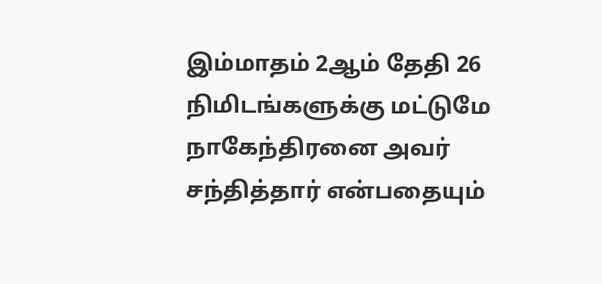இம்மாதம் 2ஆம் தேதி 26 நிமிடங்களுக்கு மட்டுமே நாகேந்திரனை அவர் சந்தித்தார் என்பதையும்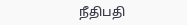நீதிபதி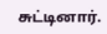சுட்டினார்.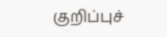குறிப்புச்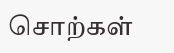சொற்கள்